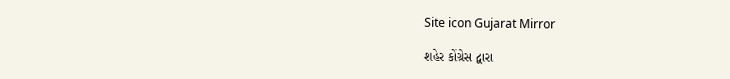Site icon Gujarat Mirror

શહેર કોંગ્રેસ દ્વારા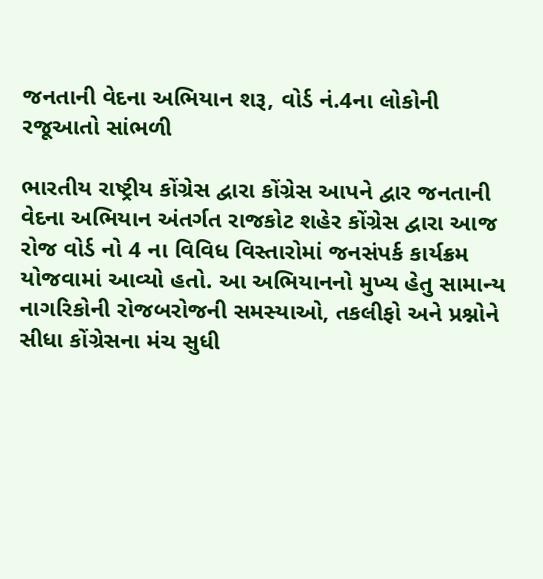જનતાની વેદના અભિયાન શરૂ, વોર્ડ નં.4ના લોકોની રજૂઆતો સાંભળી

ભારતીય રાષ્ટ્રીય કોંગ્રેસ દ્વારા કોંગ્રેસ આપને દ્વાર જનતાની વેદના અભિયાન અંતર્ગત રાજકોટ શહેર કોંગ્રેસ દ્વારા આજ રોજ વોર્ડ નો 4 ના વિવિધ વિસ્તારોમાં જનસંપર્ક કાર્યક્રમ યોજવામાં આવ્યો હતો. આ અભિયાનનો મુખ્ય હેતુ સામાન્ય નાગરિકોની રોજબરોજની સમસ્યાઓ, તકલીફો અને પ્રશ્નોને સીધા કોંગ્રેસના મંચ સુધી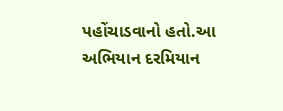પહોંચાડવાનો હતો.આ અભિયાન દરમિયાન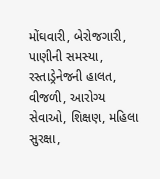મોંઘવારી, બેરોજગારી, પાણીની સમસ્યા, રસ્તાડ્રેનેજની હાલત, વીજળી, આરોગ્ય સેવાઓ, શિક્ષણ, મહિલા સુરક્ષા,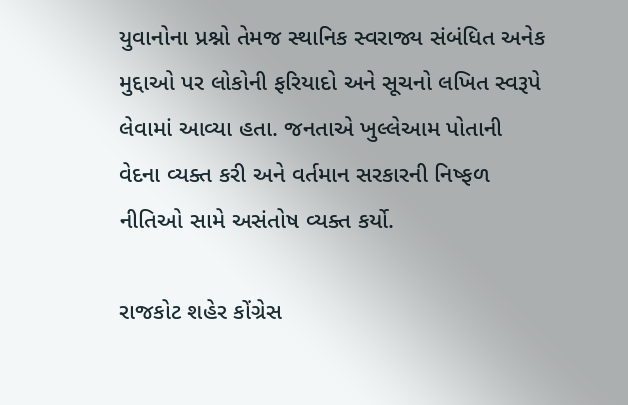યુવાનોના પ્રશ્નો તેમજ સ્થાનિક સ્વરાજ્ય સંબંધિત અનેક મુદ્દાઓ પર લોકોની ફરિયાદો અને સૂચનો લખિત સ્વરૂપે લેવામાં આવ્યા હતા. જનતાએ ખુલ્લેઆમ પોતાની વેદના વ્યક્ત કરી અને વર્તમાન સરકારની નિષ્ફળ નીતિઓ સામે અસંતોષ વ્યક્ત કર્યો.

રાજકોટ શહેર કોંગ્રેસ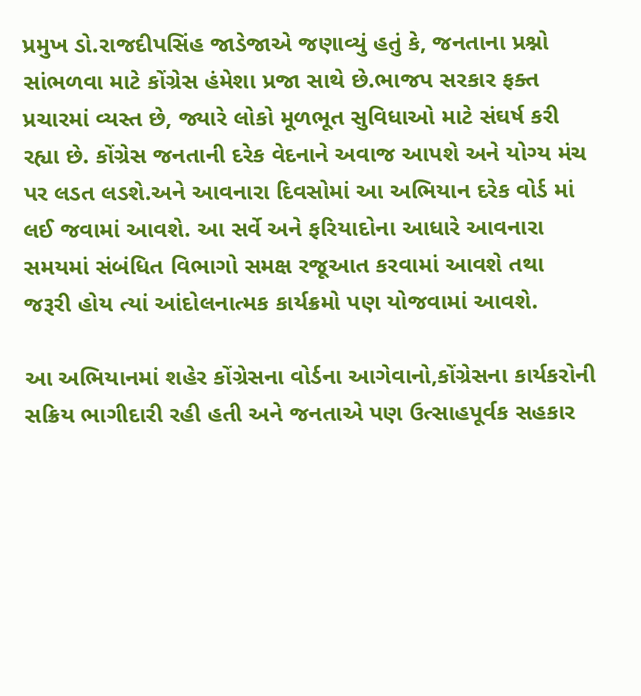પ્રમુખ ડો.રાજદીપસિંહ જાડેજાએ જણાવ્યું હતું કે, જનતાના પ્રશ્નો સાંભળવા માટે કોંગ્રેસ હંમેશા પ્રજા સાથે છે.ભાજપ સરકાર ફક્ત પ્રચારમાં વ્યસ્ત છે, જ્યારે લોકો મૂળભૂત સુવિધાઓ માટે સંઘર્ષ કરી રહ્યા છે. કોંગ્રેસ જનતાની દરેક વેદનાને અવાજ આપશે અને યોગ્ય મંચ પર લડત લડશે.અને આવનારા દિવસોમાં આ અભિયાન દરેક વોર્ડ માં લઈ જવામાં આવશે. આ સર્વે અને ફરિયાદોના આધારે આવનારા સમયમાં સંબંધિત વિભાગો સમક્ષ રજૂઆત કરવામાં આવશે તથા જરૂરી હોય ત્યાં આંદોલનાત્મક કાર્યક્રમો પણ યોજવામાં આવશે.

આ અભિયાનમાં શહેર કોંગ્રેસના વોર્ડના આગેવાનો,કોંગ્રેસના કાર્યકરોની સક્રિય ભાગીદારી રહી હતી અને જનતાએ પણ ઉત્સાહપૂર્વક સહકાર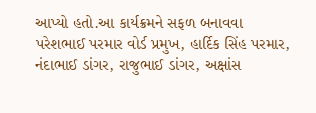આપ્યો હતો.આ કાર્યક્રમને સફળ બનાવવા પરેશભાઈ પરમાર વોર્ડ પ્રમુખ, હાર્દિક સિંહ પરમાર, નંદાભાઈ ડાંગર, રાજુભાઈ ડાંગર, અક્ષાંસ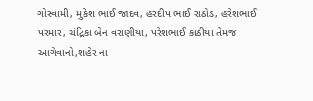ગોસ્વામી, મુકેશ ભાઈ જાદવ, હરદીપ ભાઈ રાઠોડ, હરેશભાઈ પરમાર, ચંદ્રિકા બેન વરાણીયા, પરેશભાઈ કાઠીયા તેમજ આગેવાનો,શહેર ના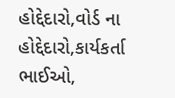હોદ્દેદારો,વોર્ડ ના હોદ્દેદારો,કાર્યકર્તા ભાઈઓ,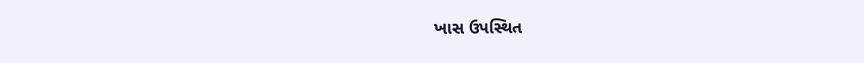ખાસ ઉપસ્થિત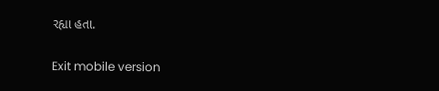રહ્યા હતા.

Exit mobile version